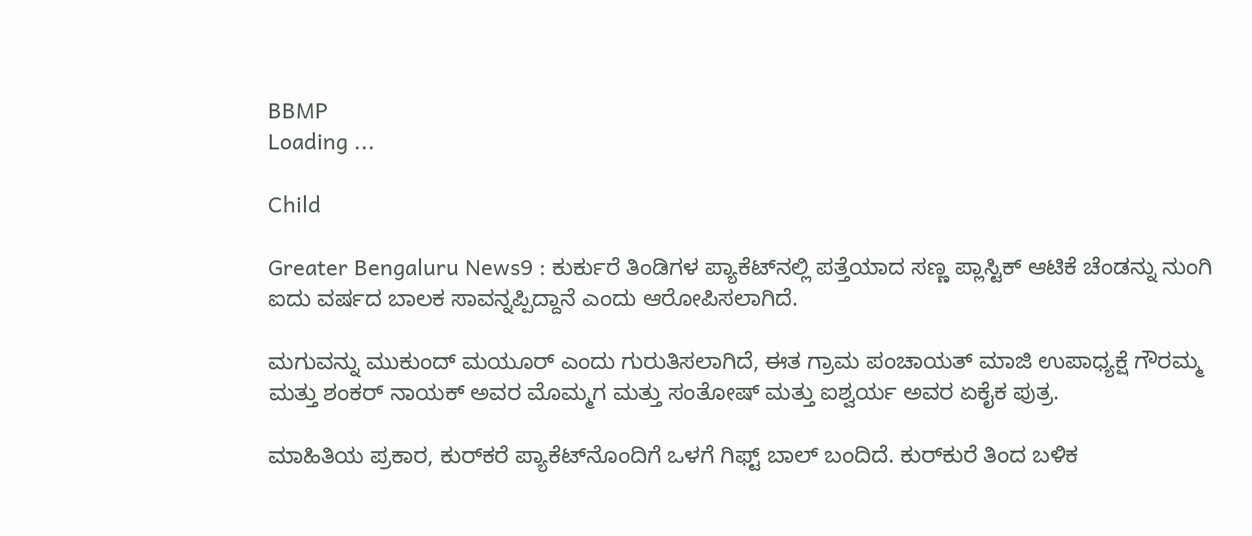BBMP
Loading ...

Child

Greater Bengaluru News9 : ಕುರ್ಕುರೆ ತಿಂಡಿಗಳ ಪ್ಯಾಕೆಟ್‌ನಲ್ಲಿ ಪತ್ತೆಯಾದ ಸಣ್ಣ ಪ್ಲಾಸ್ಟಿಕ್ ಆಟಿಕೆ ಚೆಂಡನ್ನು ನುಂಗಿ ಐದು ವರ್ಷದ ಬಾಲಕ ಸಾವನ್ನಪ್ಪಿದ್ದಾನೆ ಎಂದು ಆರೋಪಿಸಲಾಗಿದೆ.

ಮಗುವನ್ನು ಮುಕುಂದ್ ಮಯೂರ್ ಎಂದು ಗುರುತಿಸಲಾಗಿದೆ, ಈತ ಗ್ರಾಮ ಪಂಚಾಯತ್ ಮಾಜಿ ಉಪಾಧ್ಯಕ್ಷೆ ಗೌರಮ್ಮ ಮತ್ತು ಶಂಕರ್ ನಾಯಕ್ ಅವರ ಮೊಮ್ಮಗ ಮತ್ತು ಸಂತೋಷ್ ಮತ್ತು ಐಶ್ವರ್ಯ ಅವರ ಏಕೈಕ ಪುತ್ರ.

ಮಾಹಿತಿಯ ಪ್ರಕಾರ, ಕುರ್‌ಕರೆ ಪ್ಯಾಕೆಟ್‌ನೊಂದಿಗೆ ಒಳಗೆ ಗಿಫ್ಟ್ ಬಾಲ್ ಬಂದಿದೆ. ಕುರ್‌ಕುರೆ ತಿಂದ ಬಳಿಕ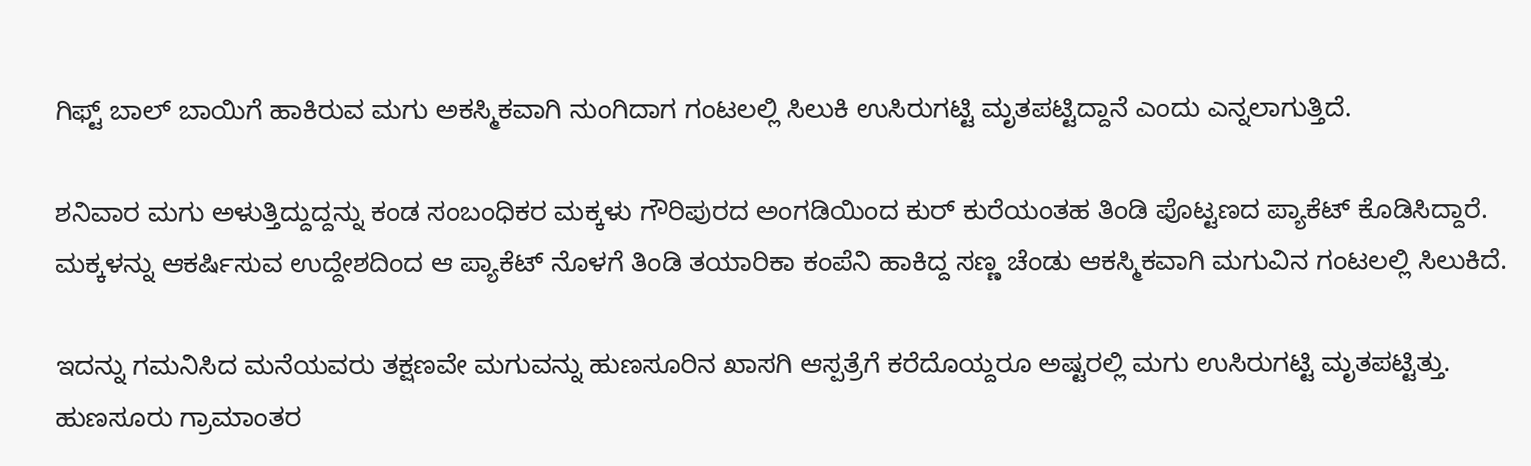ಗಿಫ್ಟ್‌ ಬಾಲ್ ಬಾಯಿಗೆ ಹಾಕಿರುವ ಮಗು ಅಕಸ್ಮಿಕವಾಗಿ ನುಂಗಿದಾಗ ಗಂಟಲಲ್ಲಿ ಸಿಲುಕಿ ಉಸಿರುಗಟ್ಟಿ ಮೃತಪಟ್ಟಿದ್ದಾನೆ ಎಂದು ಎನ್ನಲಾಗುತ್ತಿದೆ.

ಶನಿವಾರ ಮಗು ಅಳುತ್ತಿದ್ದುದ್ದನ್ನು ಕಂಡ ಸಂಬಂಧಿಕರ ಮಕ್ಕಳು ಗೌರಿಪುರದ ಅಂಗಡಿಯಿಂದ ಕುರ್ ಕುರೆಯಂತಹ ತಿಂಡಿ ಪೊಟ್ಟಣದ ಪ್ಯಾಕೆಟ್ ಕೊಡಿಸಿದ್ದಾರೆ. ಮಕ್ಕಳನ್ನು ಆಕರ್ಷಿಸುವ ಉದ್ದೇಶದಿಂದ ಆ ಪ್ಯಾಕೆಟ್ ನೊಳಗೆ ತಿಂಡಿ ತಯಾರಿಕಾ ಕಂಪೆನಿ ಹಾಕಿದ್ದ ಸಣ್ಣ ಚೆಂಡು ಆಕಸ್ಮಿಕವಾಗಿ ಮಗುವಿನ ಗಂಟಲಲ್ಲಿ ಸಿಲುಕಿದೆ.

ಇದನ್ನು ಗಮನಿಸಿದ ಮನೆಯವರು ತಕ್ಷಣವೇ ಮಗುವನ್ನು ಹುಣಸೂರಿನ ಖಾಸಗಿ ಆಸ್ಪತ್ರೆಗೆ ಕರೆದೊಯ್ದರೂ ಅಷ್ಟರಲ್ಲಿ ಮಗು ಉಸಿರುಗಟ್ಟಿ ಮೃತಪಟ್ಟಿತ್ತು. ಹುಣಸೂರು ಗ್ರಾಮಾಂತರ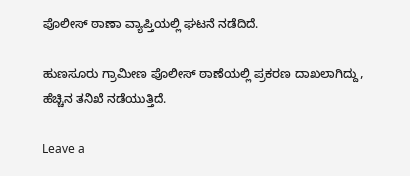ಪೊಲೀಸ್ ಠಾಣಾ ವ್ಯಾಪ್ತಿಯಲ್ಲಿ ಘಟನೆ ನಡೆದಿದೆ.

ಹುಣಸೂರು ಗ್ರಾಮೀಣ ಪೊಲೀಸ್ ಠಾಣೆಯಲ್ಲಿ ಪ್ರಕರಣ ದಾಖಲಾಗಿದ್ದು, ಹೆಚ್ಚಿನ ತನಿಖೆ ನಡೆಯುತ್ತಿದೆ.

Leave a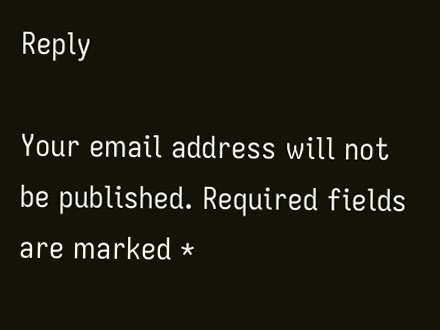Reply

Your email address will not be published. Required fields are marked *